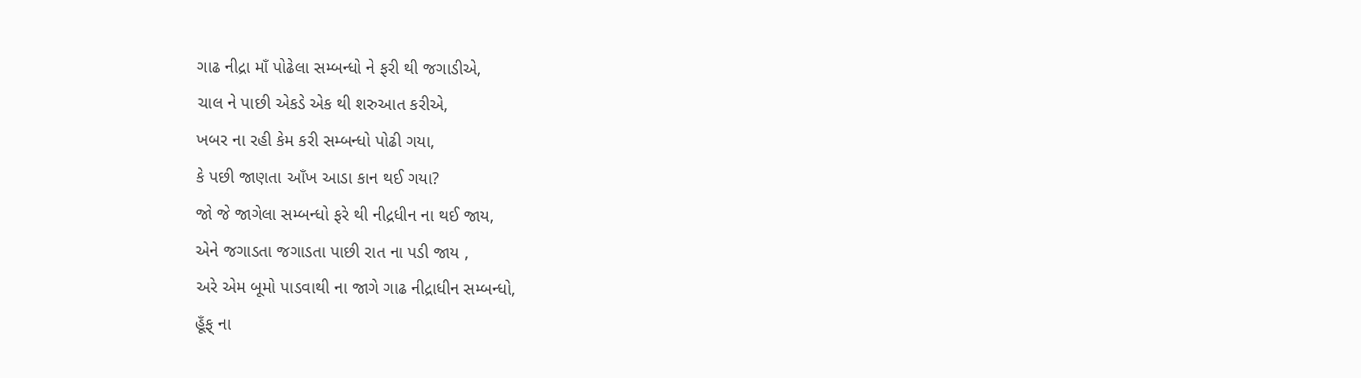ગાઢ નીદ્રા માઁ પોઢેલા સમ્બન્ધો ને ફરી થી જગાડીએ,
ચાલ ને પાછી એકડે એક થી શરુઆત કરીએ,
ખબર ના રહી કેમ કરી સમ્બન્ધો પોઢી ગયા,
કે પછી જાણતા આઁખ આડા કાન થઈ ગયા?
જો જે જાગેલા સમ્બન્ધો ફરે થી નીદ્રધીન ના થઈ જાય,
એને જગાડતા જગાડતા પાછી રાત ના પડી જાય ,
અરે એમ બૂમો પાડવાથી ના જાગે ગાઢ નીદ્રાધીન સમ્બન્ધો,
હૂઁફ્ ના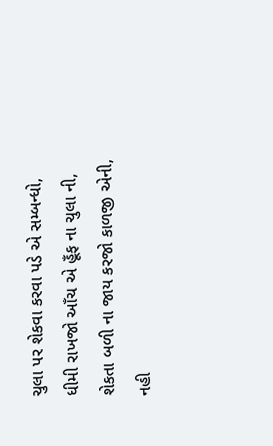ચુલા પર શેકવા કરવા પડે એ સમ્બન્ધો,
ધીમી રાખજો આઁચ એ હૂઁફ ના ચુલા ની,
શેકતા બળી ના જાય કરજો કાળજી એની,
નહી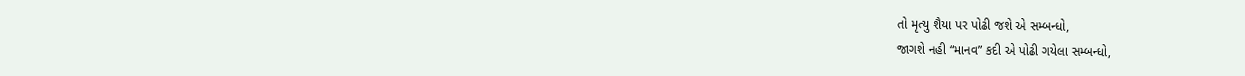તો મૃત્યુ શૈયા પર પોઢી જશે એ સમ્બન્ધો,
જાગશે નહી “માનવ” કદી એ પોઢી ગયેલા સમ્બન્ધો,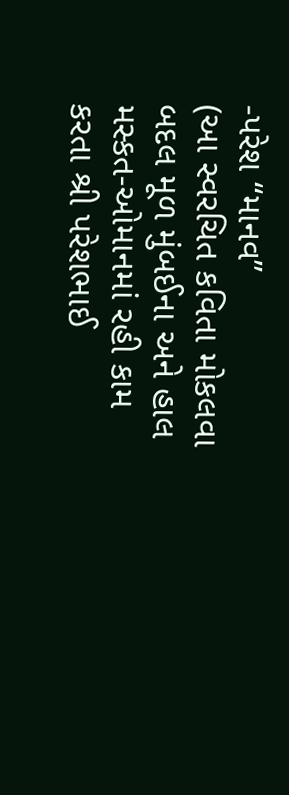-પરેશ “માનવ”
(આ સ્વરચિત કવિતા મોકલવા બદલ મૂળ મુંબઈના અને હાલ મસ્કત-ઓમાનમાં રહી કામ કરતા શ્રી પરેશભાઈ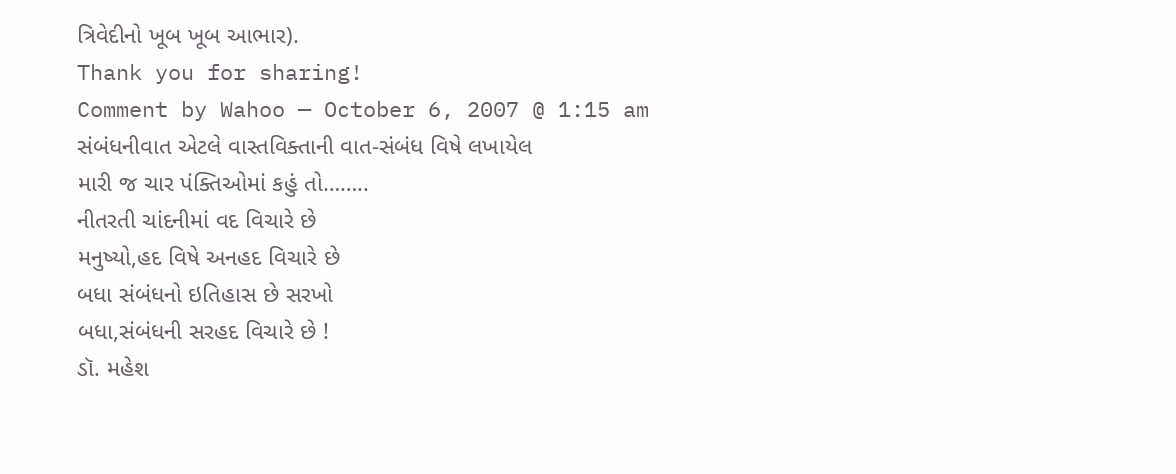ત્રિવેદીનો ખૂબ ખૂબ આભાર).
Thank you for sharing!
Comment by Wahoo — October 6, 2007 @ 1:15 am
સંબંધનીવાત એટલે વાસ્તવિક્તાની વાત-સંબંધ વિષે લખાયેલ
મારી જ ચાર પંક્તિઓમાં કહું તો……..
નીતરતી ચાંદનીમાં વદ વિચારે છે
મનુષ્યો,હદ વિષે અનહદ વિચારે છે
બધા સંબંધનો ઇતિહાસ છે સરખો
બધા,સંબંધની સરહદ વિચારે છે !
ડૉ. મહેશ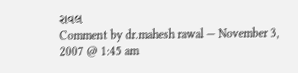રાવલ
Comment by dr.mahesh rawal — November 3, 2007 @ 1:45 am